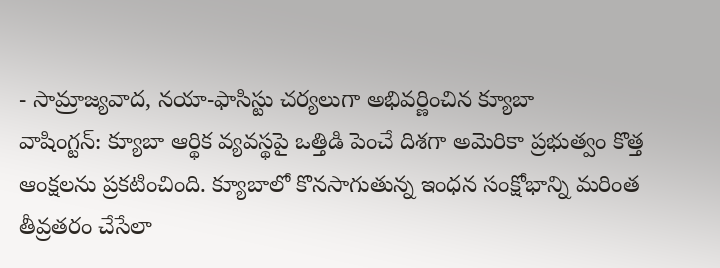- సామ్రాజ్యవాద, నయా-ఫాసిస్టు చర్యలుగా అభివర్ణించిన క్యూబా
వాషింగ్టన్: క్యూబా ఆర్థిక వ్యవస్థపై ఒత్తిడి పెంచే దిశగా అమెరికా ప్రభుత్వం కొత్త ఆంక్షలను ప్రకటించింది. క్యూబాలో కొనసాగుతున్న ఇంధన సంక్షోభాన్ని మరింత తీవ్రతరం చేసేలా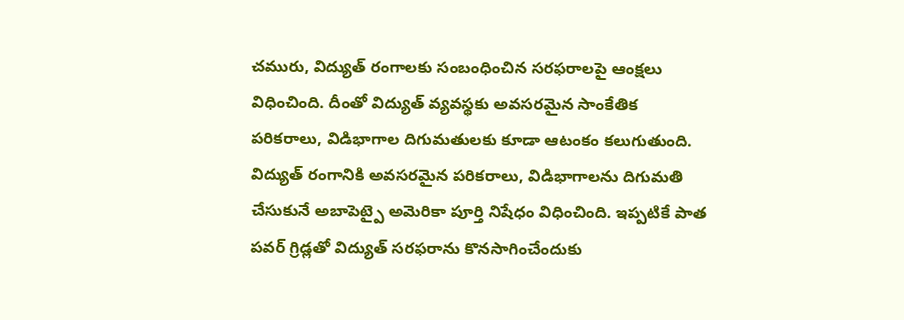చమురు, విద్యుత్ రంగాలకు సంబంధించిన సరఫరాలపై ఆంక్షలు విధించింది. దీంతో విద్యుత్ వ్యవస్థకు అవసరమైన సాంకేతిక పరికరాలు, విడిభాగాల దిగుమతులకు కూడా ఆటంకం కలుగుతుంది. విద్యుత్ రంగానికి అవసరమైన పరికరాలు, విడిభాగాలను దిగుమతి చేసుకునే అబాపెట్పై అమెరికా పూర్తి నిషేధం విధించింది. ఇప్పటికే పాత పవర్ గ్రిడ్లతో విద్యుత్ సరఫరాను కొనసాగించేందుకు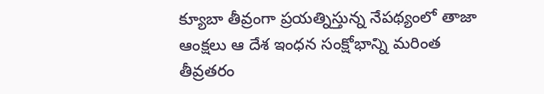క్యూబా తీవ్రంగా ప్రయత్నిస్తున్న నేపథ్యంలో తాజా ఆంక్షలు ఆ దేశ ఇంధన సంక్షోభాన్ని మరింత తీవ్రతరం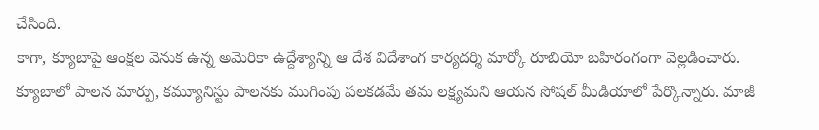చేసింది.
కాగా, క్యూబాపై ఆంక్షల వెనుక ఉన్న అమెరికా ఉద్దేశ్యాన్ని ఆ దేశ విదేశాంగ కార్యదర్శి మార్కో రూబియో బహిరంగంగా వెల్లడించారు. క్యూబాలో పాలన మార్పు, కమ్యూనిస్టు పాలనకు ముగింపు పలకడమే తమ లక్ష్యమని ఆయన సోషల్ మీడియాలో పేర్కొన్నారు. మాజీ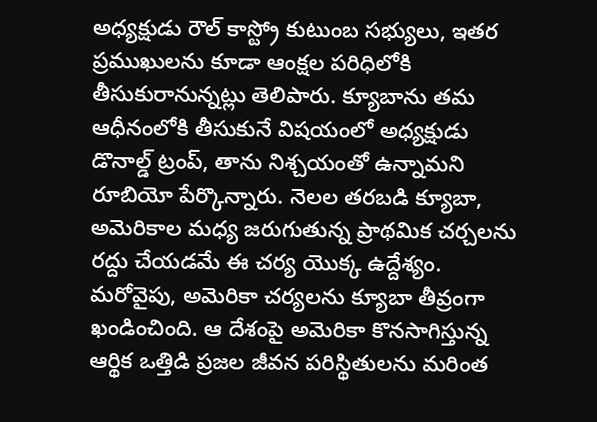అధ్యక్షుడు రౌల్ కాస్ట్రో కుటుంబ సభ్యులు, ఇతర ప్రముఖులను కూడా ఆంక్షల పరిధిలోకి తీసుకురానున్నట్లు తెలిపారు. క్యూబాను తమ ఆధీనంలోకి తీసుకునే విషయంలో అధ్యక్షుడు డొనాల్డ్ ట్రంప్, తాను నిశ్చయంతో ఉన్నామని రూబియో పేర్కొన్నారు. నెలల తరబడి క్యూబా, అమెరికాల మధ్య జరుగుతున్న ప్రాథమిక చర్చలను రద్దు చేయడమే ఈ చర్య యొక్క ఉద్దేశ్యం. మరోవైపు, అమెరికా చర్యలను క్యూబా తీవ్రంగా ఖండించింది. ఆ దేశంపై అమెరికా కొనసాగిస్తున్న ఆర్థిక ఒత్తిడి ప్రజల జీవన పరిస్థితులను మరింత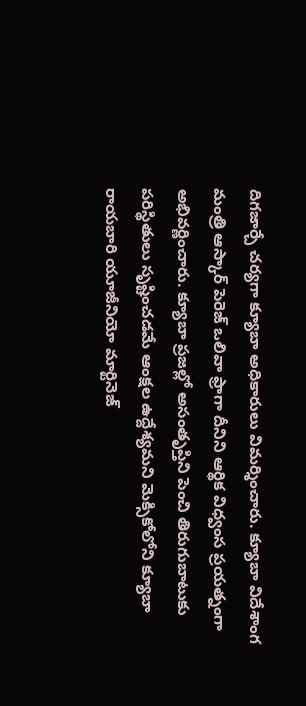దిగజార్చే చర్యగా క్యూబా అధికారులు విమర్శించారు. క్యూబా విదేశాంగ మంత్రి ఆస్కార్ పెరెజ్ ఒలివా ఫ్రాగా దీనిని ఆర్థిక విధ్వంస ప్రయత్నంగా అభివర్ణించారు. క్యూబా ప్రజల్లో అసంతృప్తిని పెంచి తిరుగుబాటుకు పరిస్థితులు సృష్టించడమే ఆంక్షల ఉద్దేశ్యమని మెక్సికోలోని క్యూబా రాయబారి యూజీనియో మార్టినెజ్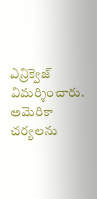ఎన్రిక్వెజ్ విమర్శించారు. అమెరికా చర్యలను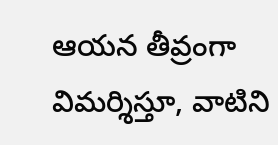ఆయన తీవ్రంగా విమర్శిస్తూ, వాటిని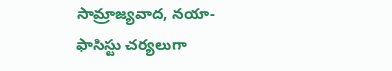సామ్రాజ్యవాద, నయా-ఫాసిస్టు చర్యలుగా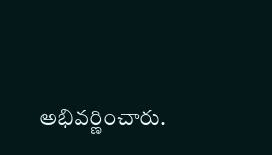అభివర్ణించారు.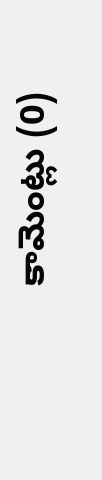కామెంట్లు (0)